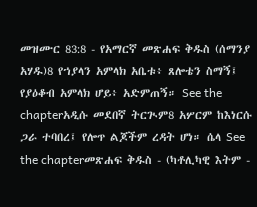መዝሙር 83:8 - የአማርኛ መጽሐፍ ቅዱስ (ሰማንያ አሃዱ)8 የኀያላን አምላክ አቤቱ፥ ጸሎቴን ስማኝ፤ የያዕቆብ አምላክ ሆይ፥ አድምጠኝ። See the chapterአዲሱ መደበኛ ትርጒም8 አሦርም ከእነርሱ ጋራ ተባበረ፤ የሎጥ ልጆችም ረዳት ሆነ። ሴላ See the chapterመጽሐፍ ቅዱስ - (ካቶሊካዊ እትም -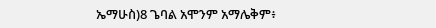ኤማሁስ)8 ጌባል አሞንም አማሌቅም፥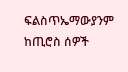ፍልስጥኤማውያንም ከጢሮስ ሰዎች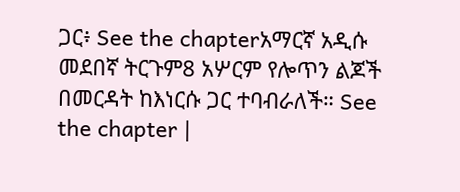ጋር፥ See the chapterአማርኛ አዲሱ መደበኛ ትርጉም8 አሦርም የሎጥን ልጆች በመርዳት ከእነርሱ ጋር ተባብራለች። See the chapter |